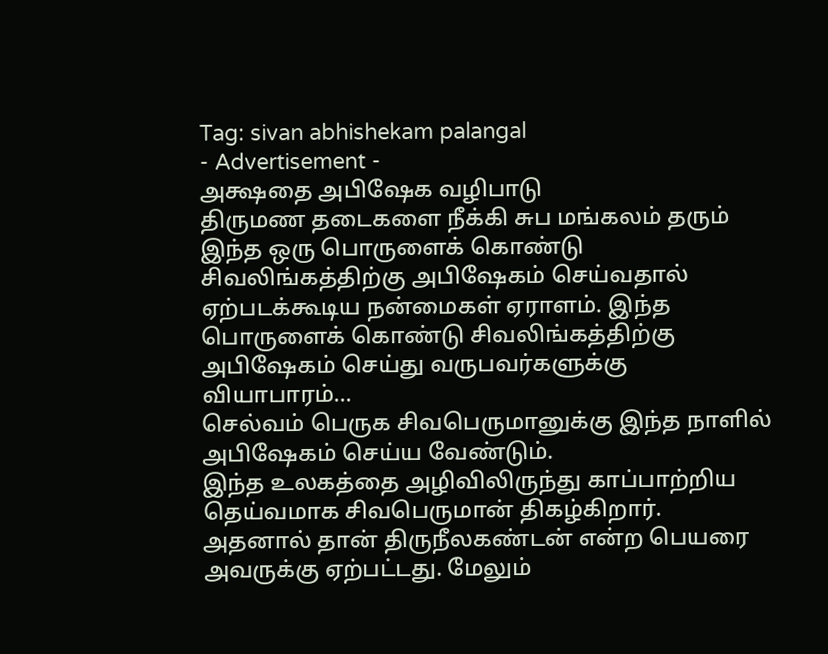Tag: sivan abhishekam palangal
- Advertisement -
அக்ஷதை அபிஷேக வழிபாடு
திருமண தடைகளை நீக்கி சுப மங்கலம் தரும் இந்த ஒரு பொருளைக் கொண்டு சிவலிங்கத்திற்கு அபிஷேகம் செய்வதால் ஏற்படக்கூடிய நன்மைகள் ஏராளம். இந்த பொருளைக் கொண்டு சிவலிங்கத்திற்கு அபிஷேகம் செய்து வருபவர்களுக்கு வியாபாரம்...
செல்வம் பெருக சிவபெருமானுக்கு இந்த நாளில் அபிஷேகம் செய்ய வேண்டும்.
இந்த உலகத்தை அழிவிலிருந்து காப்பாற்றிய தெய்வமாக சிவபெருமான் திகழ்கிறார். அதனால் தான் திருநீலகண்டன் என்ற பெயரை அவருக்கு ஏற்பட்டது. மேலும்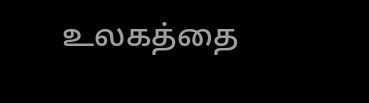உலகத்தை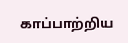காப்பாற்றிய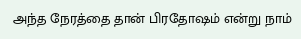அந்த நேரத்தை தான் பிரதோஷம் என்று நாம்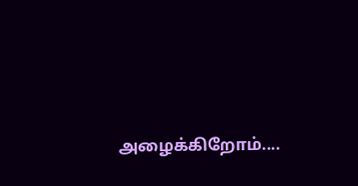அழைக்கிறோம்....